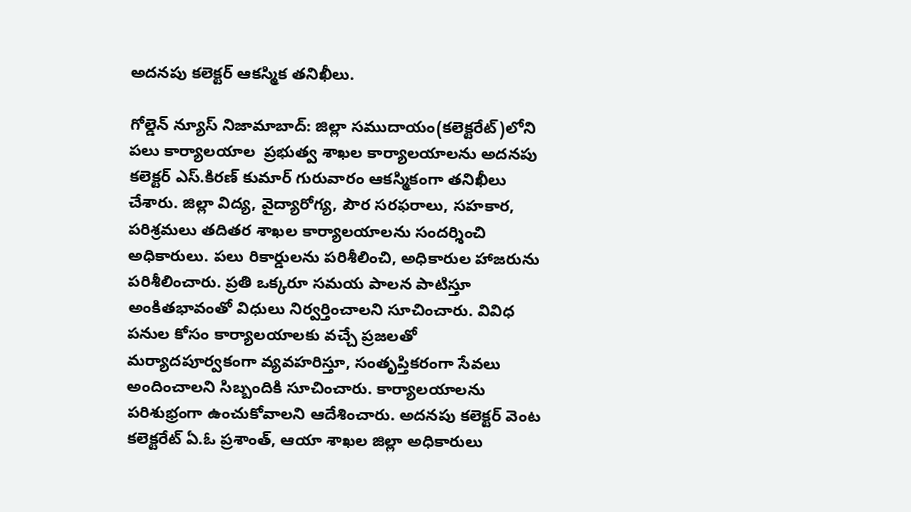అదనపు కలెక్టర్ ఆకస్మిక తనిఖీలు.

గోల్డెన్ న్యూస్ నిజామాబాద్: జిల్లా సముదాయం(కలెక్టరేట్)లోని పలు కార్యాలయాల  ప్రభుత్వ శాఖల కార్యాలయాలను అదనపు కలెక్టర్ ఎస్.కిరణ్ కుమార్ గురువారం ఆకస్మికంగా తనిఖీలు చేశారు. జిల్లా విద్య, వైద్యారోగ్య, పౌర సరఫరాలు, సహకార, పరిశ్రమలు తదితర శాఖల కార్యాలయాలను సందర్శించి అధికారులు. పలు రికార్డులను పరిశీలించి, అధికారుల హాజరును పరిశీలించారు. ప్రతి ఒక్కరూ సమయ పాలన పాటిస్తూ అంకితభావంతో విధులు నిర్వర్తించాలని సూచించారు. వివిధ పనుల కోసం కార్యాలయాలకు వచ్చే ప్రజలతో మర్యాదపూర్వకంగా వ్యవహరిస్తూ, సంతృప్తికరంగా సేవలు అందించాలని సిబ్బందికి సూచించారు. కార్యాలయాలను పరిశుభ్రంగా ఉంచుకోవాలని ఆదేశించారు. అదనపు కలెక్టర్ వెంట కలెక్టరేట్ ఏ.ఓ ప్రశాంత్, ఆయా శాఖల జిల్లా అధికారులు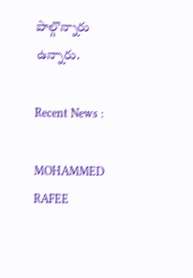పాల్గొన్నారు ఉన్నారు.

Recent News :

MOHAMMED RAFEE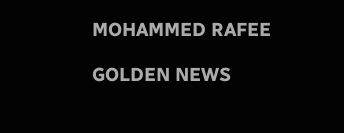MOHAMMED RAFEE

GOLDEN NEWS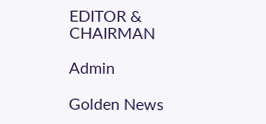EDITOR & CHAIRMAN

Admin

Golden News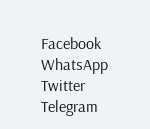Facebook
WhatsApp
Twitter
Telegram